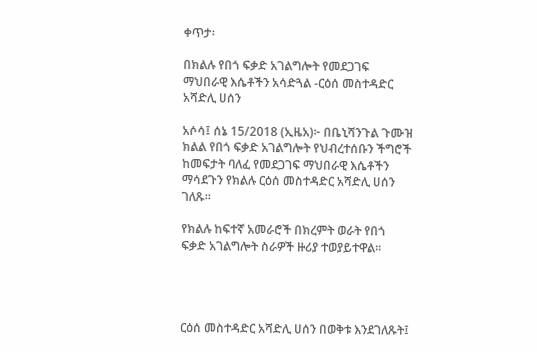ቀጥታ፡

በክልሉ የበጎ ፍቃድ አገልግሎት የመደጋገፍ ማህበራዊ እሴቶችን አሳድጓል -ርዕሰ መስተዳድር አሻድሊ ሀሰን

አሶሳ፤ ሰኔ 15/2018 (ኢዜአ)፦ በቤኒሻንጉል ጉሙዝ ክልል የበጎ ፍቃድ አገልግሎት የህብረተሰቡን ችግሮች ከመፍታት ባለፈ የመደጋገፍ ማህበራዊ እሴቶችን ማሳደጉን የክልሉ ርዕሰ መስተዳድር አሻድሊ ሀሰን ገለጹ።

የክልሉ ከፍተኛ አመራሮች በክረምት ወራት የበጎ ፍቃድ አገልግሎት ስራዎች ዙሪያ ተወያይተዋል።




ርዕሰ መስተዳድር አሻድሊ ሀሰን በወቅቱ እንደገለጹት፤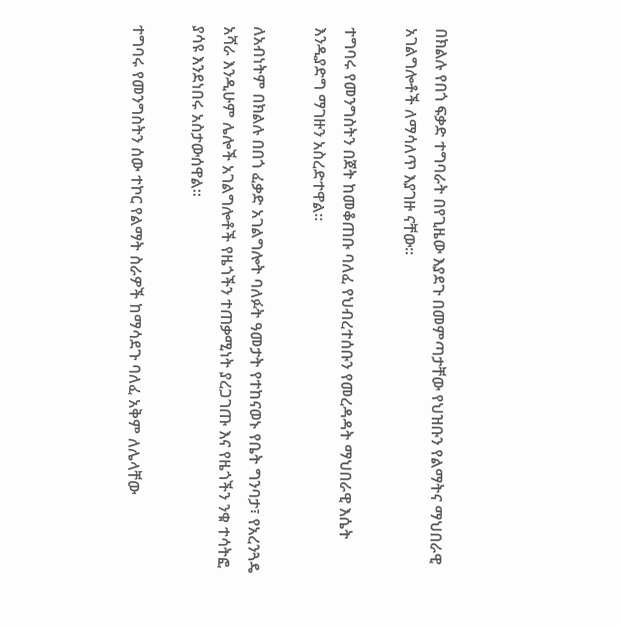በክልሉ የበጎ ፍቃድ ተግባራት በየጊዜው እያደጉ በመምጣታቸው የህዝቡን የልማትና ማህበራዊ አገልግሎቶች ለማሳለጥ እያገዙ ናቸው።

ተግባሩ የመንግስትን በጀት ከመቆጠቡ ባለፈ የህብረተሰቡን የመረዳዳት ማህበራዊ እሴት እንዲያድግ ማገዙን አስረድተዋል።

ለአብነትም በክልሉ በበጎ ፈቃድ አገልግሎት ባለፉት ዓመታት የተከናወኑ የቤት ግንባታ፣ የአረንጓዴ አሻራ እንዲሁም ሌሎች አገልግሎቶች የዜጎችን ተጠቃሚነት ያረጋገጡ እና የዜጎችን ንቁ ተሳትፎ ያሳዩ እንደነበሩ አስታውሰዋል።

ተግባሩ የመንግስትን ሰው ተኮር የልማት ስራዎች ከማሳደጉ ባለፈ አቅም ለሌላቸው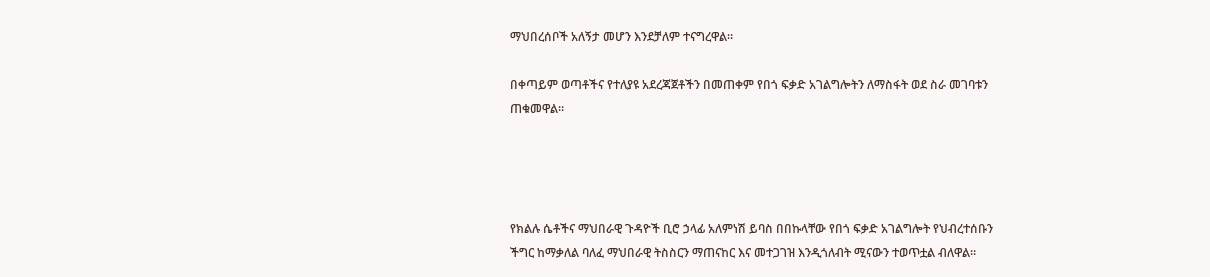ማህበረሰቦች አለኝታ መሆን እንደቻለም ተናግረዋል።

በቀጣይም ወጣቶችና የተለያዩ አደረጃጀቶችን በመጠቀም የበጎ ፍቃድ አገልግሎትን ለማስፋት ወደ ስራ መገባቱን ጠቁመዋል።




የክልሉ ሴቶችና ማህበራዊ ጉዳዮች ቢሮ ኃላፊ አለምነሽ ይባስ በበኩላቸው የበጎ ፍቃድ አገልግሎት የህብረተሰቡን ችግር ከማቃለል ባለፈ ማህበራዊ ትስስርን ማጠናከር እና መተጋገዝ እንዲጎለብት ሚናውን ተወጥቷል ብለዋል።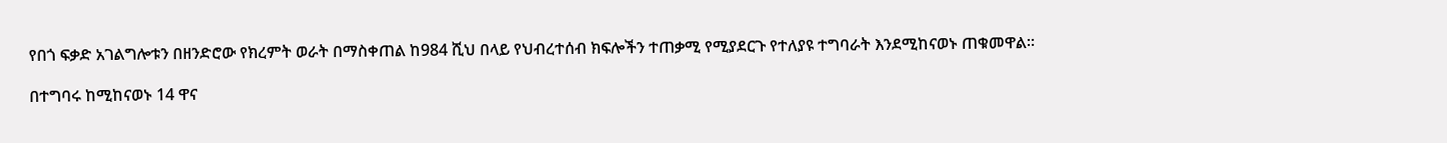የበጎ ፍቃድ አገልግሎቱን በዘንድሮው የክረምት ወራት በማስቀጠል ከ984 ሺህ በላይ የህብረተሰብ ክፍሎችን ተጠቃሚ የሚያደርጉ የተለያዩ ተግባራት እንደሚከናወኑ ጠቁመዋል።

በተግባሩ ከሚከናወኑ 14 ዋና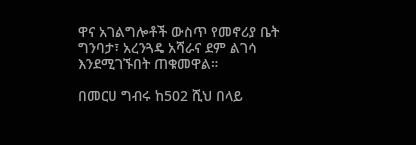ዋና አገልግሎቶች ውስጥ የመኖሪያ ቤት ግንባታ፣ አረንጓዴ አሻራና ደም ልገሳ እንደሚገኙበት ጠቁመዋል።

በመርሀ ግብሩ ከ502 ሺህ በላይ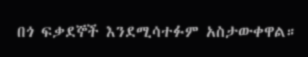በጎ ፍቃደኞች እንደሚሳተፉም አስታውቀዋል።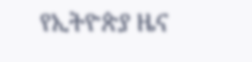የኢትዮጵያ ዜና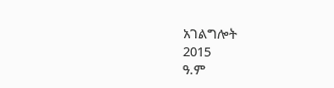አገልግሎት
2015
ዓ.ም